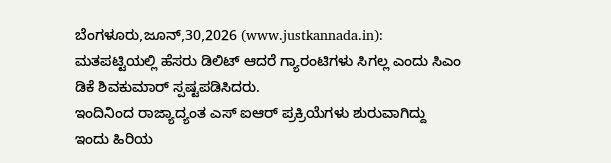ಬೆಂಗಳೂರು,ಜೂನ್,30,2026 (www.justkannada.in): ಮತಪಟ್ಟಿಯಲ್ಲಿ ಹೆಸರು ಡಿಲಿಟ್ ಆದರೆ ಗ್ಯಾರಂಟಿಗಳು ಸಿಗಲ್ಲ ಎಂದು ಸಿಎಂ ಡಿಕೆ ಶಿವಕುಮಾರ್ ಸ್ಪಷ್ಟಪಡಿಸಿದರು.
ಇಂದಿನಿಂದ ರಾಜ್ಯಾದ್ಯಂತ ಎಸ್ ಐಆರ್ ಪ್ರಕ್ರಿಯೆಗಳು ಶುರುವಾಗಿದ್ದು ಇಂದು ಹಿರಿಯ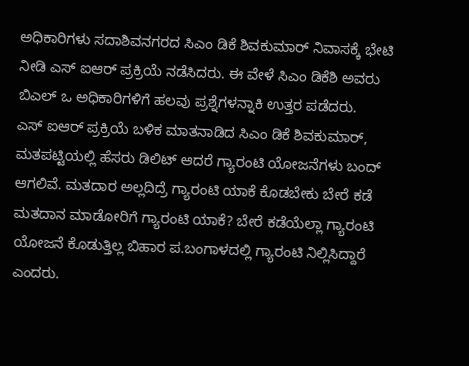ಅಧಿಕಾರಿಗಳು ಸದಾಶಿವನಗರದ ಸಿಎಂ ಡಿಕೆ ಶಿವಕುಮಾರ್ ನಿವಾಸಕ್ಕೆ ಭೇಟಿ ನೀಡಿ ಎಸ್ ಐಆರ್ ಪ್ರಕ್ರಿಯೆ ನಡೆಸಿದರು. ಈ ವೇಳೆ ಸಿಎಂ ಡಿಕೆಶಿ ಅವರು ಬಿಎಲ್ ಒ ಅಧಿಕಾರಿಗಳಿಗೆ ಹಲವು ಪ್ರಶ್ನೆಗಳನ್ನಾಕಿ ಉತ್ತರ ಪಡೆದರು.
ಎಸ್ ಐಆರ್ ಪ್ರಕ್ರಿಯೆ ಬಳಿಕ ಮಾತನಾಡಿದ ಸಿಎಂ ಡಿಕೆ ಶಿವಕುಮಾರ್, ಮತಪಟ್ಟಿಯಲ್ಲಿ ಹೆಸರು ಡಿಲಿಟ್ ಆದರೆ ಗ್ಯಾರಂಟಿ ಯೋಜನೆಗಳು ಬಂದ್ ಆಗಲಿವೆ. ಮತದಾರ ಅಲ್ಲದಿದ್ರೆ ಗ್ಯಾರಂಟಿ ಯಾಕೆ ಕೊಡಬೇಕು ಬೇರೆ ಕಡೆ ಮತದಾನ ಮಾಡೋರಿಗೆ ಗ್ಯಾರಂಟಿ ಯಾಕೆ? ಬೇರೆ ಕಡೆಯೆಲ್ಲಾ ಗ್ಯಾರಂಟಿ ಯೋಜನೆ ಕೊಡುತ್ತಿಲ್ಲ ಬಿಹಾರ ಪ.ಬಂಗಾಳದಲ್ಲಿ ಗ್ಯಾರಂಟಿ ನಿಲ್ಲಿಸಿದ್ದಾರೆ ಎಂದರು.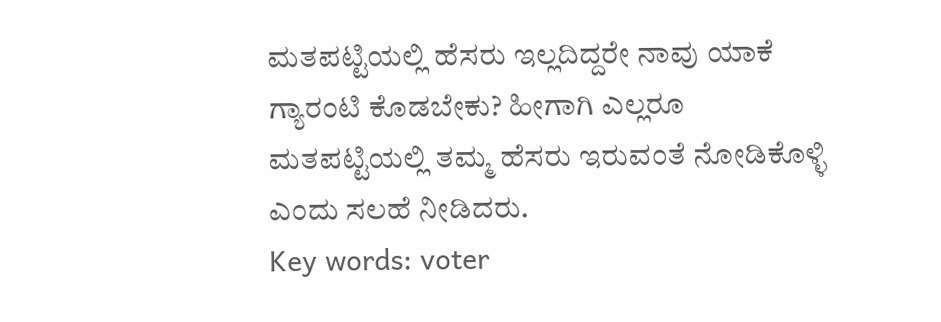ಮತಪಟ್ಟಿಯಲ್ಲಿ ಹೆಸರು ಇಲ್ಲದಿದ್ದರೇ ನಾವು ಯಾಕೆ ಗ್ಯಾರಂಟಿ ಕೊಡಬೇಕು? ಹೀಗಾಗಿ ಎಲ್ಲರೂ ಮತಪಟ್ಟಿಯಲ್ಲಿ ತಮ್ಮ ಹೆಸರು ಇರುವಂತೆ ನೋಡಿಕೊಳ್ಳಿ ಎಂದು ಸಲಹೆ ನೀಡಿದರು.
Key words: voter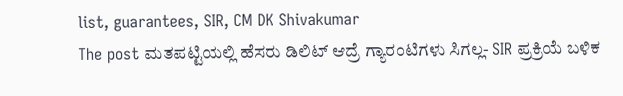list, guarantees, SIR, CM DK Shivakumar
The post ಮತಪಟ್ಟಿಯಲ್ಲಿ ಹೆಸರು ಡಿಲಿಟ್ ಆದ್ರೆ ಗ್ಯಾರಂಟಿಗಳು ಸಿಗಲ್ಲ- SIR ಪ್ರಕ್ರಿಯೆ ಬಳಿಕ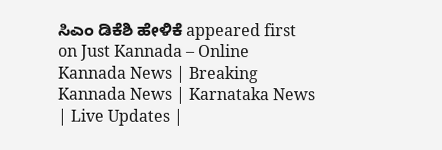ಸಿಎಂ ಡಿಕೆಶಿ ಹೇಳಿಕೆ appeared first on Just Kannada – Online Kannada News | Breaking Kannada News | Karnataka News | Live Updates |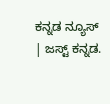ಕನ್ನಡ ನ್ಯೂಸ್ | ಜಸ್ಟ್ ಕನ್ನಡ.